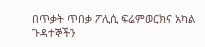በጥቃት ጥበቃ ፖሊሲ ፍሬምወርክና አካል ጉዳተኞችን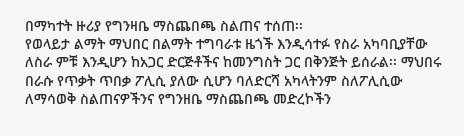በማካተት ዙሪያ የግንዛቤ ማስጨበጫ ስልጠና ተሰጠ፡፡
የወላይታ ልማት ማህበር በልማት ተግባራቱ ዜጎች እንዲሳተፉ የስራ አካባቢያቸው ለስራ ምቹ እንዲሆን ከአጋር ድርጅቶችና ከመንግስት ጋር በቅንጅት ይሰራል፡፡ ማህበሩ በራሱ የጥቃት ጥበቃ ፖሊሲ ያለው ሲሆን ባለድርሻ አካላትንም ስለፖሊሲው ለማሳወቅ ስልጠናዎችንና የግንዘቤ ማስጨበጫ መድረኮችን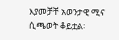እያመቻቸ አወንታዊ ሚና ሲጫወት ቆይቷል፡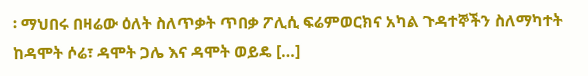፡ ማህበሩ በዛሬው ዕለት ስለጥቃት ጥበቃ ፖሊሲ ፍሬምወርክና አካል ጉዳተኞችን ስለማካተት ከዳሞት ሶሬ፣ ዳሞት ጋሌ እና ዳሞት ወይዴ […]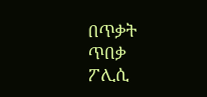በጥቃት ጥበቃ ፖሊሲ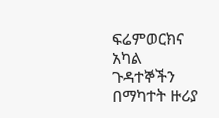ፍሬምወርክና አካል ጉዳተኞችን በማካተት ዙሪያ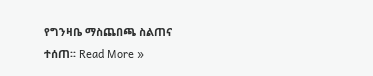የግንዛቤ ማስጨበጫ ስልጠና ተሰጠ፡፡ Read More »